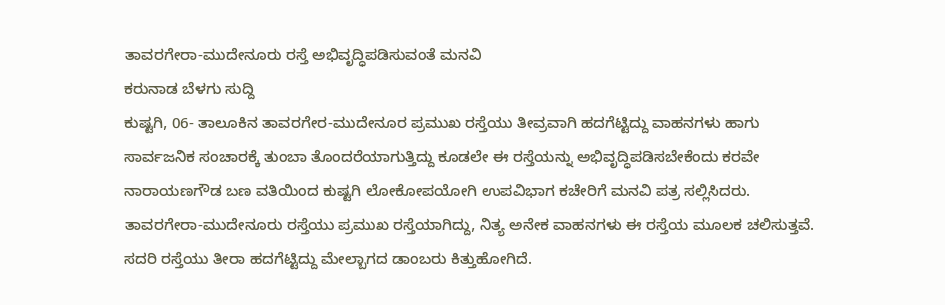ತಾವರಗೇರಾ-ಮುದೇನೂರು ರಸ್ತೆ ಅಭಿವೃದ್ಧಿಪಡಿಸುವಂತೆ ಮನವಿ
ಕರುನಾಡ ಬೆಳಗು ಸುದ್ದಿ
ಕುಷ್ಟಗಿ, 06- ತಾಲೂಕಿನ ತಾವರಗೇರ-ಮುದೇನೂರ ಪ್ರಮುಖ ರಸ್ತೆಯು ತೀವ್ರವಾಗಿ ಹದಗೆಟ್ಟಿದ್ದು ವಾಹನಗಳು ಹಾಗು ಸಾರ್ವಜನಿಕ ಸಂಚಾರಕ್ಕೆ ತುಂಬಾ ತೊಂದರೆಯಾಗುತ್ತಿದ್ದು ಕೂಡಲೇ ಈ ರಸ್ತೆಯನ್ನು ಅಭಿವೃದ್ಧಿಪಡಿಸಬೇಕೆಂದು ಕರವೇ ನಾರಾಯಣಗೌಡ ಬಣ ವತಿಯಿಂದ ಕುಷ್ಟಗಿ ಲೋಕೋಪಯೋಗಿ ಉಪವಿಭಾಗ ಕಚೇರಿಗೆ ಮನವಿ ಪತ್ರ ಸಲ್ಲಿಸಿದರು.
ತಾವರಗೇರಾ-ಮುದೇನೂರು ರಸ್ತೆಯು ಪ್ರಮುಖ ರಸ್ತೆಯಾಗಿದ್ದು, ನಿತ್ಯ ಅನೇಕ ವಾಹನಗಳು ಈ ರಸ್ತೆಯ ಮೂಲಕ ಚಲಿಸುತ್ತವೆ. ಸದರಿ ರಸ್ತೆಯು ತೀರಾ ಹದಗೆಟ್ಟಿದ್ದು ಮೇಲ್ಬಾಗದ ಡಾಂಬರು ಕಿತ್ತುಹೋಗಿದೆ.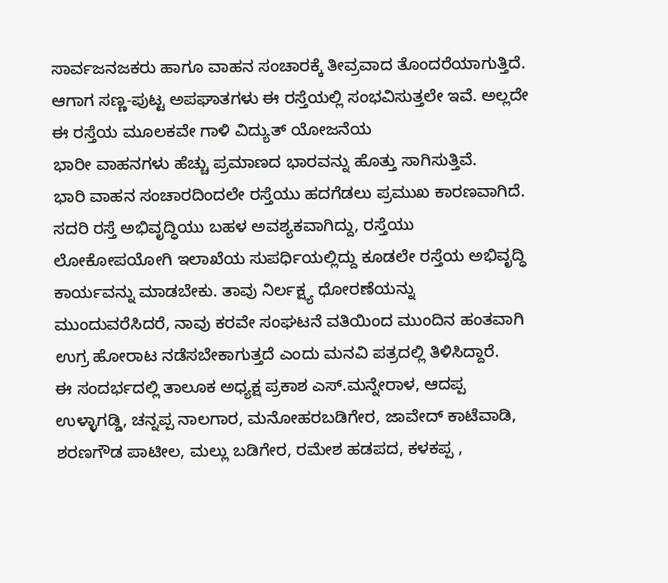ಸಾರ್ವಜನಜಕರು ಹಾಗೂ ವಾಹನ ಸಂಚಾರಕ್ಕೆ ತೀವ್ರವಾದ ತೊಂದರೆಯಾಗುತ್ತಿದೆ. ಆಗಾಗ ಸಣ್ಣ-ಪುಟ್ಟ ಅಪಘಾತಗಳು ಈ ರಸ್ತೆಯಲ್ಲಿ ಸಂಭವಿಸುತ್ತಲೇ ಇವೆ. ಅಲ್ಲದೇ ಈ ರಸ್ತೆಯ ಮೂಲಕವೇ ಗಾಳಿ ವಿದ್ಯುತ್ ಯೋಜನೆಯ
ಭಾರೀ ವಾಹನಗಳು ಹೆಚ್ಚು ಪ್ರಮಾಣದ ಭಾರವನ್ನು ಹೊತ್ತು ಸಾಗಿಸುತ್ತಿವೆ.
ಭಾರಿ ವಾಹನ ಸಂಚಾರದಿಂದಲೇ ರಸ್ತೆಯು ಹದಗೆಡಲು ಪ್ರಮುಖ ಕಾರಣವಾಗಿದೆ. ಸದರಿ ರಸ್ತೆ ಅಭಿವೃದ್ಧಿಯು ಬಹಳ ಅವಶ್ಯಕವಾಗಿದ್ದು, ರಸ್ತೆಯು ಲೋಕೋಪಯೋಗಿ ಇಲಾಖೆಯ ಸುಪರ್ಧಿಯಲ್ಲಿದ್ದು ಕೂಡಲೇ ರಸ್ತೆಯ ಅಭಿವೃದ್ಧಿ ಕಾರ್ಯವನ್ನು ಮಾಡಬೇಕು. ತಾವು ನಿರ್ಲಕ್ಷ್ಯ ಧೋರಣೆಯನ್ನು ಮುಂದುವರೆಸಿದರೆ, ನಾವು ಕರವೇ ಸಂಘಟನೆ ವತಿಯಿಂದ ಮುಂದಿನ ಹಂತವಾಗಿ ಉಗ್ರ ಹೋರಾಟ ನಡೆಸಬೇಕಾಗುತ್ತದೆ ಎಂದು ಮನವಿ ಪತ್ರದಲ್ಲಿ ತಿಳಿಸಿದ್ದಾರೆ.
ಈ ಸಂದರ್ಭದಲ್ಲಿ ತಾಲೂಕ ಅಧ್ಯಕ್ಷ ಪ್ರಕಾಶ ಎಸ್.ಮನ್ನೇರಾಳ, ಆದಪ್ಪ ಉಳ್ಳಾಗಡ್ಡಿ, ಚನ್ನಪ್ಪ ನಾಲಗಾರ, ಮನೋಹರಬಡಿಗೇರ, ಜಾವೇದ್ ಕಾಟೆವಾಡಿ, ಶರಣಗೌಡ ಪಾಟೀಲ, ಮಲ್ಲು ಬಡಿಗೇರ, ರಮೇಶ ಹಡಪದ, ಕಳಕಪ್ಪ ,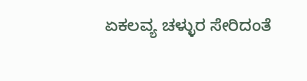ಏಕಲವ್ಯ ಚಳ್ಳುರ ಸೇರಿದಂತೆ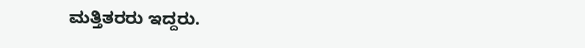ಮತ್ತಿತರರು ಇದ್ದರು.